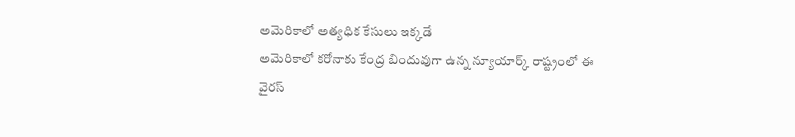అమెరికాలో అత్యధిక కేసులు ఇక్కడే
అమెరికాలో కరోనాకు కేంద్ర బిందువుగా ఉన్న న్యూయార్క్ రాష్ట్రంలో ఈ వైరస్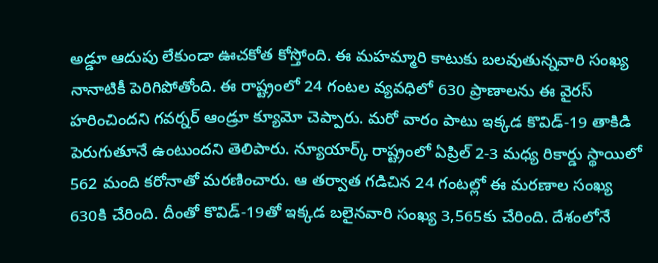అడ్డూ ఆదుపు లేకుండా ఊచకోత కోస్తోంది. ఈ మహమ్మారి కాటుకు బలవుతున్నవారి సంఖ్య నానాటికీ పెరిగిపోతోంది. ఈ రాష్ట్రంలో 24 గంటల వ్యవధిలో 630 ప్రాణాలను ఈ వైరస్ హరించిందని గవర్నర్ ఆండ్రూ క్యూమో చెప్పారు. మరో వారం పాటు ఇక్కడ కొవిడ్-19 తాకిడి పెరుగుతూనే ఉంటుందని తెలిపారు. న్యూయార్క్ రాష్ట్రంలో ఏప్రిల్ 2-3 మధ్య రికార్డు స్థాయిలో 562 మంది కరోనాతో మరణించారు. ఆ తర్వాత గడిచిన 24 గంటల్లో ఈ మరణాల సంఖ్య 630కి చేరింది. దీంతో కొవిడ్-19తో ఇక్కడ బలైనవారి సంఖ్య 3,565కు చేరింది. దేశంలోనే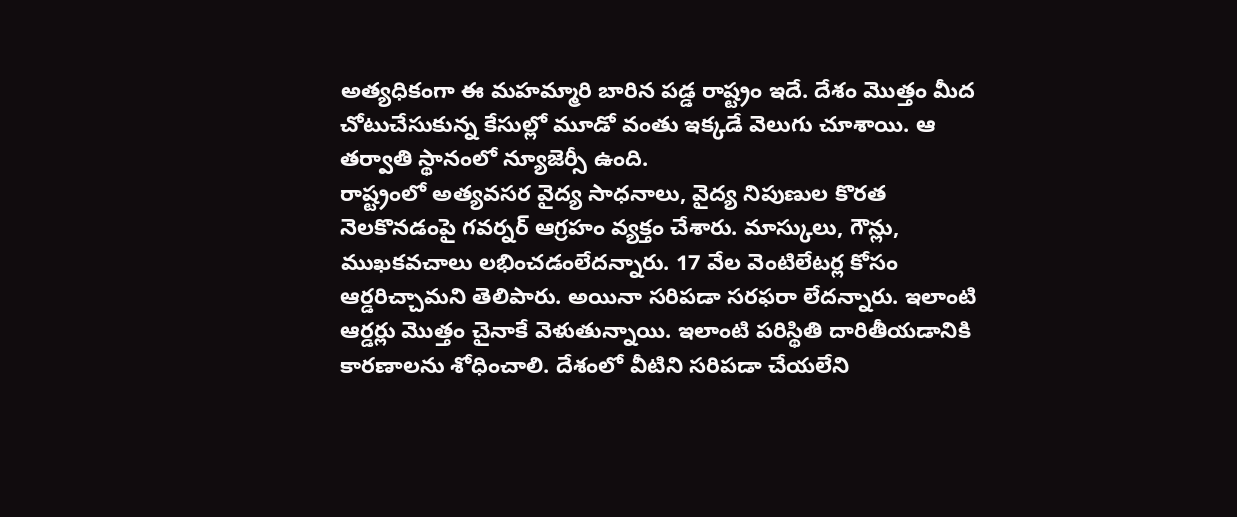అత్యధికంగా ఈ మహమ్మారి బారిన పడ్డ రాష్ట్రం ఇదే. దేశం మొత్తం మీద చోటుచేసుకున్న కేసుల్లో మూడో వంతు ఇక్కడే వెలుగు చూశాయి. ఆ తర్వాతి స్థానంలో న్యూజెర్సీ ఉంది.
రాష్ట్రంలో అత్యవసర వైద్య సాధనాలు, వైద్య నిపుణుల కొరత నెలకొనడంపై గవర్నర్ ఆగ్రహం వ్యక్తం చేశారు. మాస్కులు, గౌన్లు, ముఖకవచాలు లభించడంలేదన్నారు. 17 వేల వెంటిలేటర్ల కోసం ఆర్డరిచ్చామని తెలిపారు. అయినా సరిపడా సరఫరా లేదన్నారు. ఇలాంటి ఆర్డర్లు మొత్తం చైనాకే వెళుతున్నాయి. ఇలాంటి పరిస్థితి దారితీయడానికి కారణాలను శోధించాలి. దేశంలో వీటిని సరిపడా చేయలేని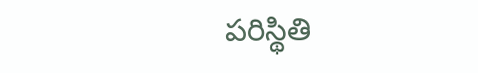పరిస్థితి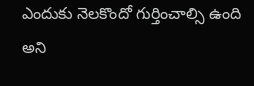ఎందుకు నెలకొందో గుర్తించాల్సి ఉంది అని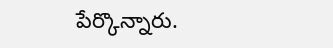పేర్కొన్నారు.